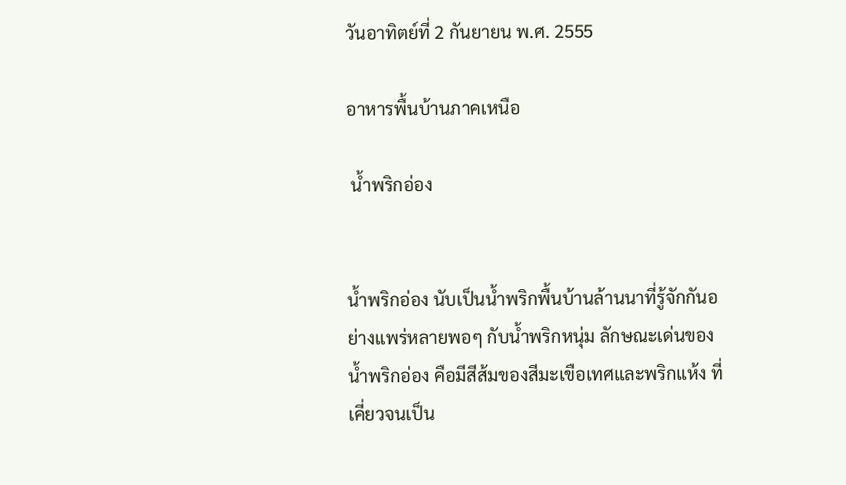วันอาทิตย์ที่ 2 กันยายน พ.ศ. 2555

อาหารพื้นบ้านภาคเหนือ

 น้ำพริกอ่อง


น้ำพริกอ่อง นับเป็นน้ำพริกพื้นบ้านล้านนาที่รู้จักกันอย่างแพร่หลายพอๆ กับน้ำพริกหนุ่ม ลักษณะเด่นของน้ำพริกอ่อง คือมีสีส้มของสีมะเขือเทศและพริกแห้ง ที่เคี่ยวจนเป็น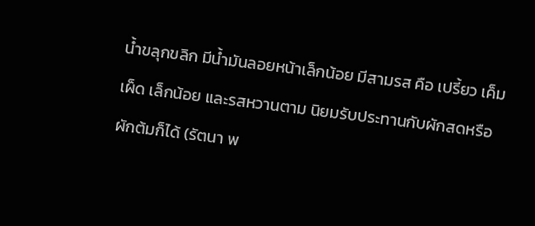น้ำขลุกขลิก มีน้ำมันลอยหน้าเล็กน้อย มีสามรส คือ เปรี้ยว เค็ม เผ็ด เล็กน้อย และรสหวานตาม นิยมรับประทานกับผักสดหรือผักต้มก็ได้ (รัตนา พ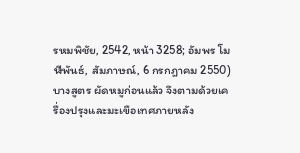รหมพิชัย, 2542, หน้า 3258; อัมพร โมฬีพันธ์, สัมภาษณ์, 6 กรกฎาคม 2550) บางสูตร ผัดหมูก่อนแล้ว จึงตามด้วยเครื่องปรุงและมะเขือเทศภายหลัง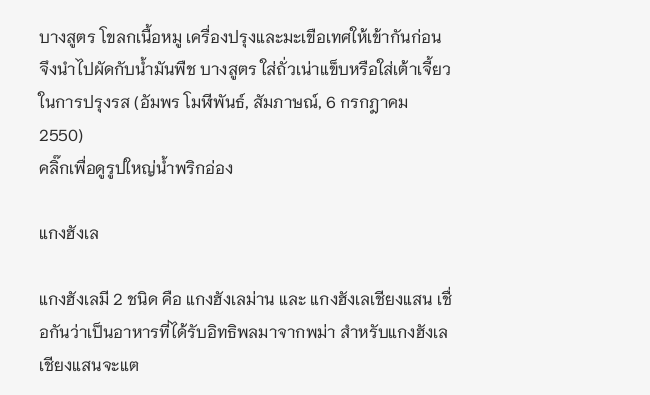บางสูตร โขลกเนื้อหมู เครื่องปรุงและมะเขือเทศให้เข้ากันก่อน จึงนำไปผัดกับน้ำมันพืช บางสูตร ใส่ถั่วเน่าแข็บหรือใส่เต้าเจี้ยว ในการปรุงรส (อัมพร โมฬีพันธ์, สัมภาษณ์, 6 กรกฎาคม 2550)
คลิ๊กเพื่อดูรูปใหญ่น้ำพริกอ่อง

แกงฮังเล

แกงฮังเลมี 2 ชนิด คือ แกงฮังเลม่าน และ แกงฮังเลเชียงแสน เชื่อกันว่าเป็นอาหารที่ได้รับอิทธิพลมาจากพม่า สำหรับแกงฮังเลเชียงแสนจะแต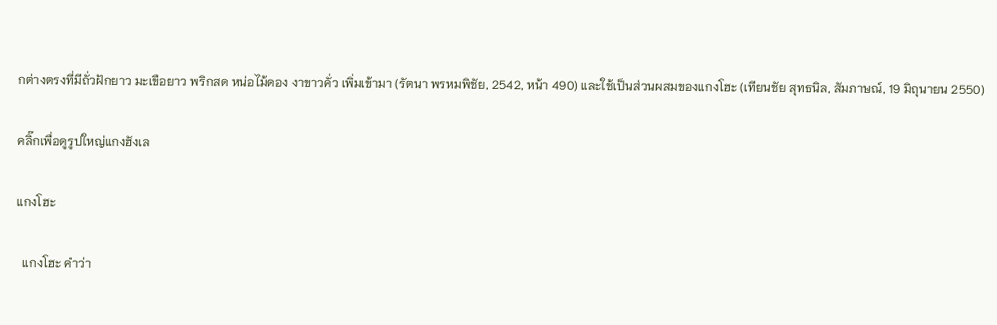กต่างตรงที่มีถั่วฝักยาว มะเขือยาว พริกสด หน่อไม้ดอง งาขาวคั่ว เพิ่มเข้ามา (รัตนา พรหมพิชัย, 2542, หน้า 490) และใช้เป็นส่วนผสมของแกงโฮะ (เทียนชัย สุทธนิล, สัมภาษณ์, 19 มิถุนายน 2550)

คลิ๊กเพื่อดูรูปใหญ่แกงฮังเล

แกงโฮะ

  แกงโฮะ คำว่า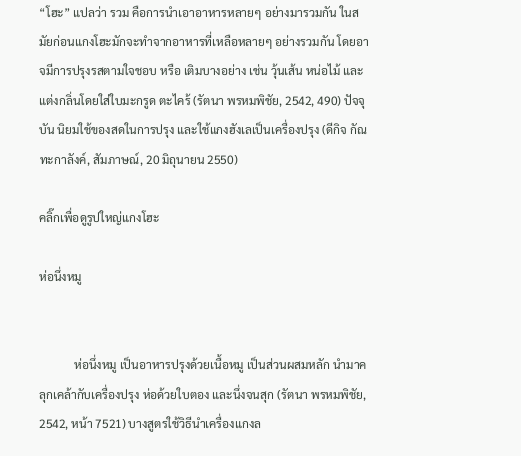“โฮะ” แปลว่า รวม คือการนำเอาอาหารหลายๆ อย่างมารวมกัน ในสมัยก่อนแกงโฮะมักจะทำจากอาหารที่เหลือหลายๆ อย่างรวมกัน โดยอาจมีการปรุงรสตามใจชอบ หรือ เติมบางอย่าง เช่น วุ้นเส้น หน่อไม้ และแต่งกลิ่นโดยใส่ใบมะกรูด ตะไคร้ (รัตนา พรหมพิชัย, 2542, 490) ปัจจุบัน นิยมใช้ของสดในการปรุง และใช้แกงฮังเลเป็นเครื่องปรุง (ดีกิจ กัณทะกาลังค์, สัมภาษณ์, 20 มิถุนายน 2550)

คลิ๊กเพื่อดูรูปใหญ่แกงโฮะ

ห่อนึ่งหมู


            ห่อนึ่งหมู เป็นอาหารปรุงด้วยเนื้อหมู เป็นส่วนผสมหลัก นำมาคลุกเคล้ากับเครื่องปรุง ห่อด้วยใบตอง และนึ่งจนสุก (รัตนา พรหมพิชัย, 2542, หน้า 7521) บางสูตรใช้วิธีนำเครื่องแกงล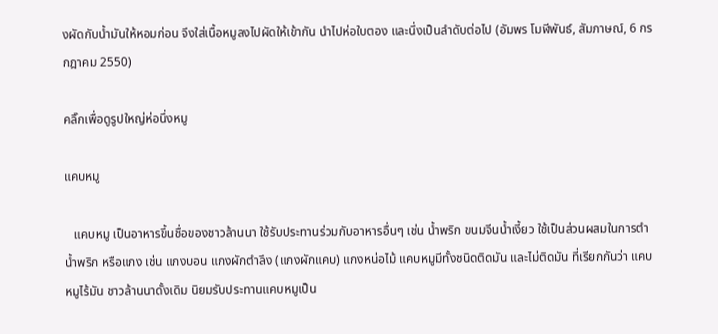งผัดกับน้ำมันให้หอมก่อน จึงใส่เนื้อหมูลงไปผัดให้เข้ากัน นำไปห่อใบตอง และนึ่งเป็นลำดับต่อไป (อัมพร โมฬีพันธ์, สัมภาษณ์, 6 กรกฎาคม 2550)

คลิ๊กเพื่อดูรูปใหญ่ห่อนึ่งหมู

แคบหมู

   แคบหมู เป็นอาหารขึ้นชื่อของชาวล้านนา ใช้รับประทานร่วมกับอาหารอื่นๆ เช่น น้ำพริก ขนมจีนน้ำเงี้ยว ใช้เป็นส่วนผสมในการตำน้ำพริก หรือแกง เช่น แกงบอน แกงผักตำลึง (แกงผักแคบ) แกงหน่อไม้ แคบหมูมีทั้งชนิดติดมัน และไม่ติดมัน ที่เรียกกันว่า แคบหมูไร้มัน ชาวล้านนาดั้งเดิม นิยมรับประทานแคบหมูเป็น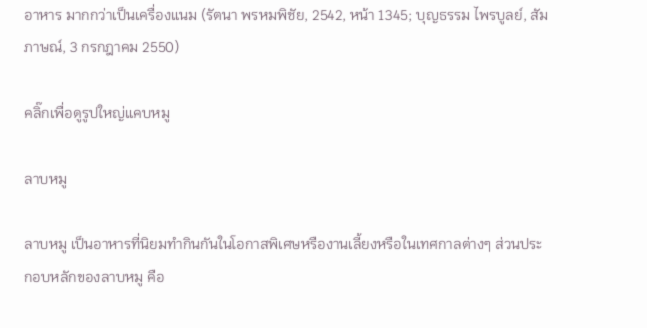อาหาร มากกว่าเป็นเครื่องแนม (รัตนา พรหมพิชัย, 2542, หน้า 1345; บุญธรรม ไพรบูลย์, สัมภาษณ์, 3 กรกฎาคม 2550)

คลิ๊กเพื่อดูรูปใหญ่แคบหมู

ลาบหมู

ลาบหมู เป็นอาหารที่นิยมทำกินกันในโอกาสพิเศษหรืองานเลี้ยงหรือในเทศกาลต่างๆ ส่วนประกอบหลักของลาบหมู คือ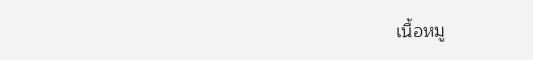เนื้อหมู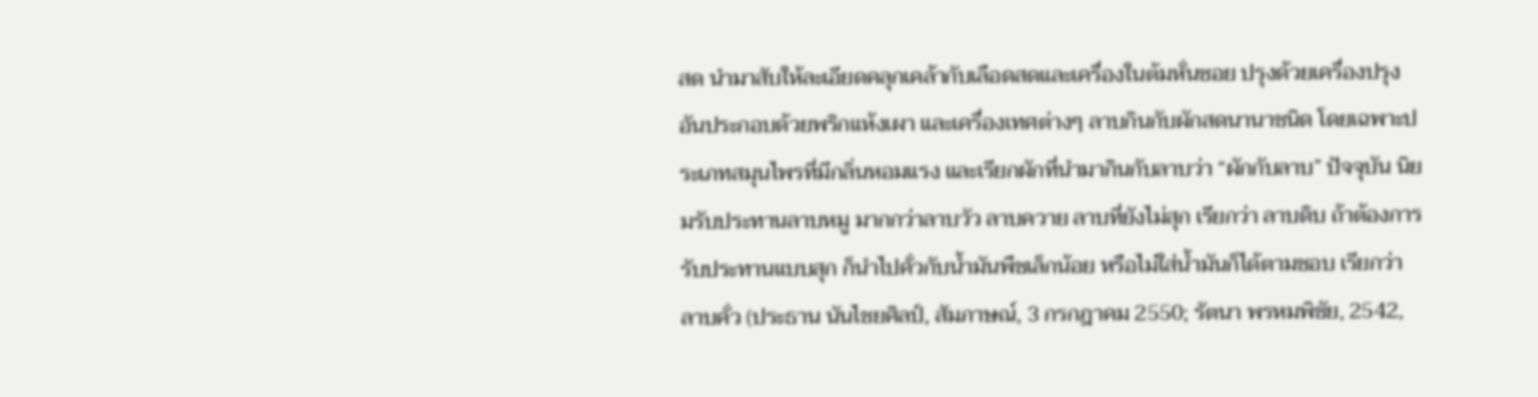สด นำมาสับให้ละเอียดคลุกเคล้ากับเลือดสดและเครื่องในต้มหั่นซอย ปรุงด้วยเครื่องปรุงอันประกอบด้วยพริกแห้งเผา และเครื่องเทศต่างๆ ลาบกินกับผักสดนานาชนิด โดยเฉพาะประเภทสมุนไพรที่มีกลิ่นหอมแรง และเรียกผักที่นำมากินกับลาบว่า “ผักกับลาบ” ปัจจุบัน นิยมรับประทานลาบหมู มากกว่าลาบวัว ลาบควาย ลาบที่ยังไม่สุก เรียกว่า ลาบดิบ ถ้าต้องการรับประทานแบบสุก ก็นำไปคั่วกับน้ำมันพืชเล็กน้อย หรือไม่ใส่น้ำมันก็ได้ตามชอบ เรียกว่า ลาบคั่ว (ประธาน นันไชยศิลป์, สัมภาษณ์, 3 กรกฎาคม 2550; รัตนา พรหมพิชัย, 2542,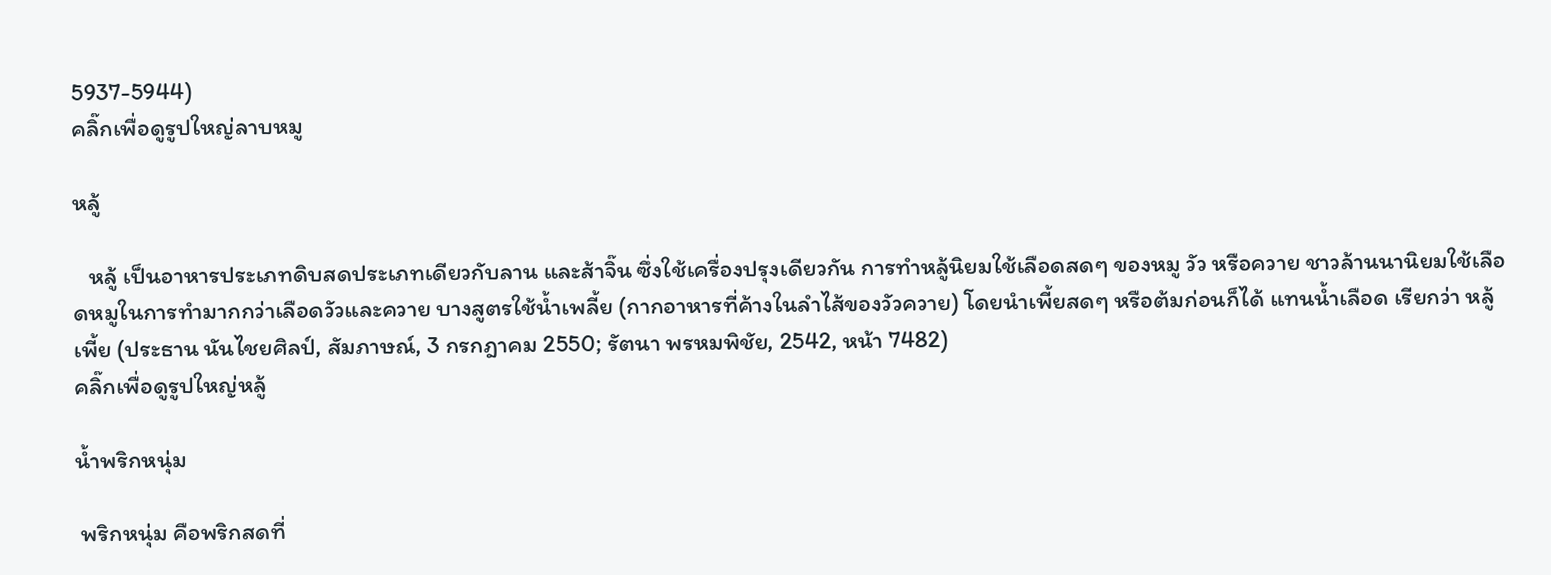5937-5944)
คลิ๊กเพื่อดูรูปใหญ่ลาบหมู

หลู้

   หลู้ เป็นอาหารประเภทดิบสดประเภทเดียวกับลาน และส้าจิ๊น ซึ่งใช้เครื่องปรุงเดียวกัน การทำหลู้นิยมใช้เลือดสดๆ ของหมู วัว หรือควาย ชาวล้านนานิยมใช้เลือดหมูในการทำมากกว่าเลือดวัวและควาย บางสูตรใช้น้ำเพลี้ย (กากอาหารที่ค้างในลำไส้ของวัวควาย) โดยนำเพี้ยสดๆ หรือต้มก่อนก็ได้ แทนน้ำเลือด เรียกว่า หลู้เพี้ย (ประธาน นันไชยศิลป์, สัมภาษณ์, 3 กรกฎาคม 2550; รัตนา พรหมพิชัย, 2542, หน้า 7482)
คลิ๊กเพื่อดูรูปใหญ่หลู้

น้ำพริกหนุ่ม

 พริกหนุ่ม คือพริกสดที่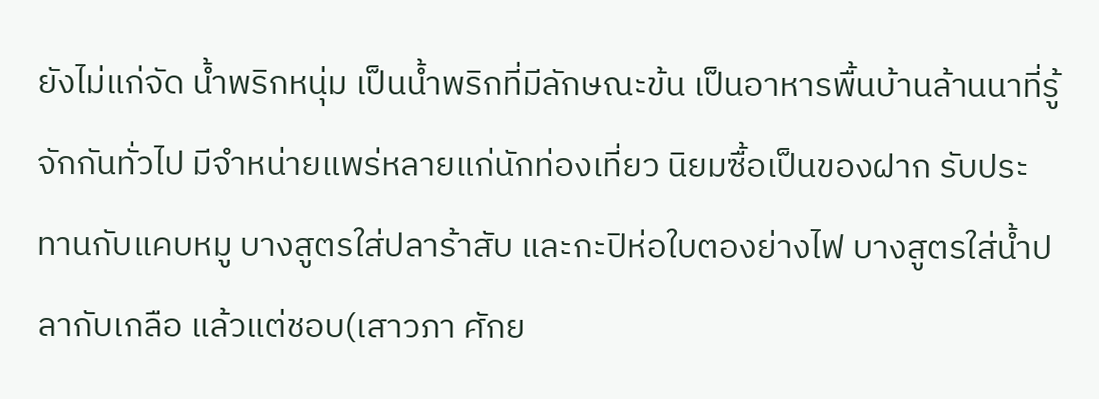ยังไม่แก่จัด น้ำพริกหนุ่ม เป็นน้ำพริกที่มีลักษณะข้น เป็นอาหารพื้นบ้านล้านนาที่รู้จักกันทั่วไป มีจำหน่ายแพร่หลายแก่นักท่องเที่ยว นิยมซื้อเป็นของฝาก รับประทานกับแคบหมู บางสูตรใส่ปลาร้าสับ และกะปิห่อใบตองย่างไฟ บางสูตรใส่น้ำปลากับเกลือ แล้วแต่ชอบ(เสาวภา ศักย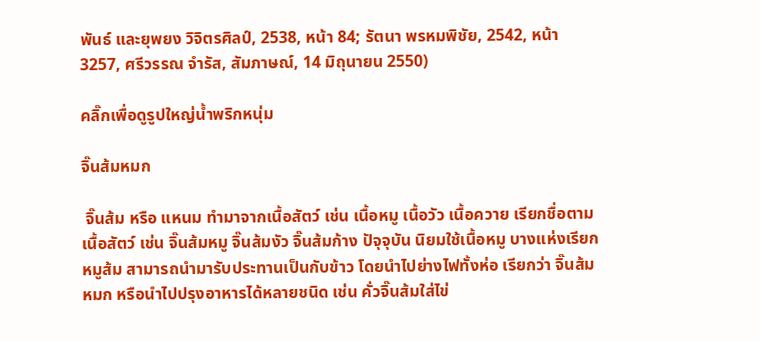พันธ์ และยุพยง วิจิตรศิลป์, 2538, หน้า 84; รัตนา พรหมพิชัย, 2542, หน้า 3257, ศรีวรรณ จำรัส, สัมภาษณ์, 14 มิถุนายน 2550)

คลิ๊กเพื่อดูรูปใหญ่น้ำพริกหนุ่ม

จิ๊นส้มหมก

 จิ๊นส้ม หรือ แหนม ทำมาจากเนื้อสัตว์ เช่น เนื้อหมู เนื้อวัว เนื้อควาย เรียกชื่อตามเนื้อสัตว์ เช่น จิ๊นส้มหมู จิ๊นส้มงัว จิ๊นส้มก้าง ปัจุจุบัน นิยมใช้เนื้อหมู บางแห่งเรียก หมูส้ม สามารถนำมารับประทานเป็นกับข้าว โดยนำไปย่างไฟทั้งห่อ เรียกว่า จิ๊นส้มหมก หรือนำไปปรุงอาหารได้หลายชนิด เช่น คั่วจิ๊นส้มใส่ไข่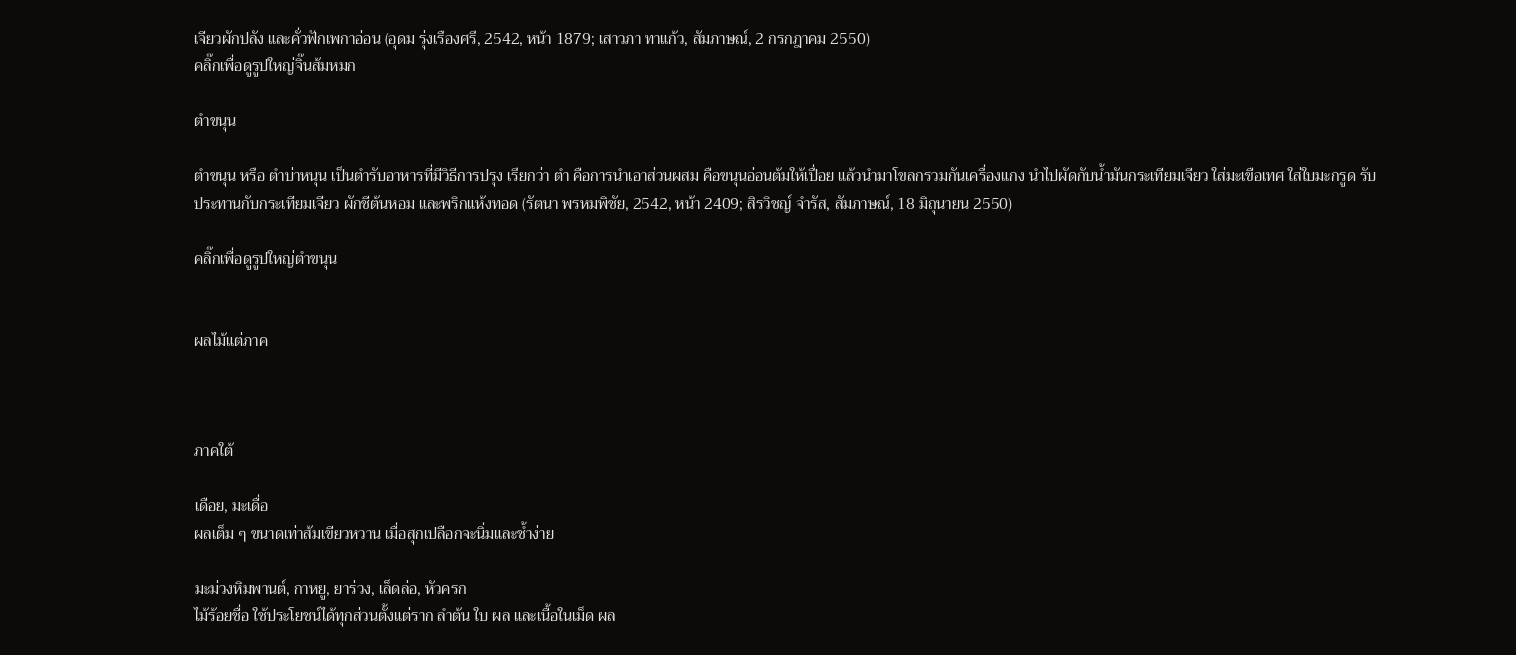เจียวผักปลัง และคั่วฟักเพกาอ่อน (อุดม รุ่งเรืองศรี, 2542, หน้า 1879; เสาวภา ทาแก้ว, สัมภาษณ์, 2 กรกฎาคม 2550)
คลิ๊กเพื่อดูรูปใหญ่จิ๊นส้มหมก

ตำขนุน

ตำขนุน หรือ ตำบ่าหนุน เป็นตำรับอาหารที่มีวิธีการปรุง เรียกว่า ตำ คือการนำเอาส่วนผสม คือขนุนอ่อนต้มให้เปื่อย แล้วนำมาโขลกรวมกันเครื่องแกง นำไปผัดกับน้ำมันกระเทียมเจียว ใส่มะเขือเทศ ใส่ใบมะกรูด รับประทานกับกระเทียมเจียว ผักชีต้นหอม และพริกแห้งทอด (รัตนา พรหมพิชัย, 2542, หน้า 2409; สิรวิชญ์ จำรัส, สัมภาษณ์, 18 มิถุนายน 2550)

คลิ๊กเพื่อดูรูปใหญ่ตำขนุน


ผลไม้แต่ภาค



ภาคใต้

เดือย, มะเดื่อ
ผลเต็ม ๆ ขนาดเท่าส้มเขียวหวาน เมื่อสุกเปลือกจะนิ่มและช้ำง่าย

มะม่วงหิมพานต์, กาหยู, ยาร่วง, เล็ดล่อ, หัวครก
ไม้ร้อยชื่อ ใช้ประโยชน์ได้ทุกส่วนตั้งแต่ราก ลำต้น ใบ ผล และเนื้อในเม็ด ผล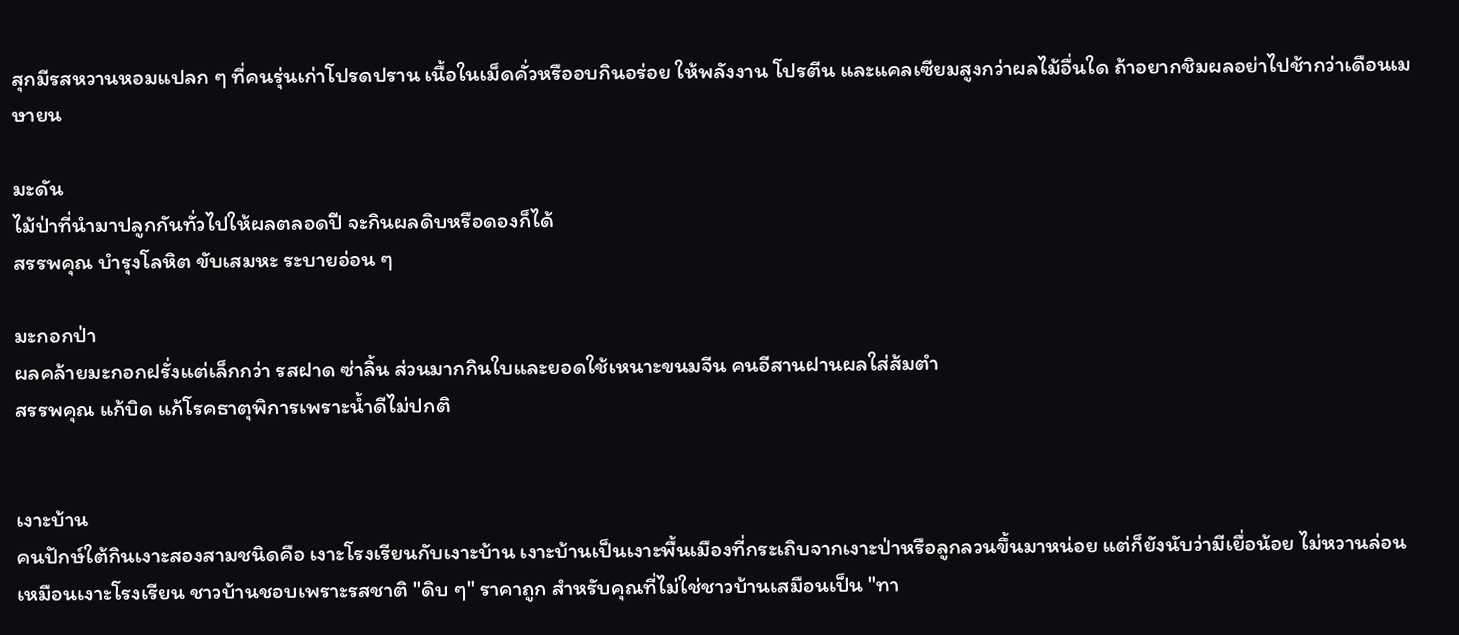สุกมีรสหวานหอมแปลก ๆ ที่คนรุ่นเก่าโปรดปราน เนื้อในเม็ดคั่วหรืออบกินอร่อย ให้พลังงาน โปรตีน และแคลเซียมสูงกว่าผลไม้อื่นใด ถ้าอยากชิมผลอย่าไปช้ากว่าเดือนเมษายน

มะดัน
ไม้ป่าที่นำมาปลูกกันทั่วไปให้ผลตลอดปี จะกินผลดิบหรือดองก็ได้
สรรพคุณ บำรุงโลหิต ขับเสมหะ ระบายอ่อน ๆ

มะกอกป่า
ผลคล้ายมะกอกฝรั่งแต่เล็กกว่า รสฝาด ซ่าลิ้น ส่วนมากกินใบและยอดใช้เหนาะขนมจีน คนอีสานฝานผลใส่ส้มตำ
สรรพคุณ แก้บิด แก้โรคธาตุพิการเพราะน้ำดีไม่ปกติ


เงาะบ้าน
คนปักษ์ใต้กินเงาะสองสามชนิดคือ เงาะโรงเรียนกับเงาะบ้าน เงาะบ้านเป็นเงาะพื้นเมืองที่กระเถิบจากเงาะป่าหรือลูกลวนขึ้นมาหน่อย แต่ก็ยังนับว่ามีเยื่อน้อย ไม่หวานล่อนเหมือนเงาะโรงเรียน ชาวบ้านชอบเพราะรสชาติ "ดิบ ๆ" ราคาถูก สำหรับคุณที่ไม่ใช่ชาวบ้านเสมือนเป็น "ทา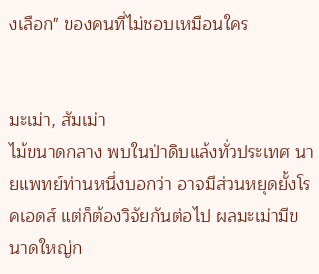งเลือก" ของคนที่ไม่ชอบเหมือนใคร


มะเม่า, สัมเม่า
ไม้ขนาดกลาง พบในป่าดิบแล้งทั่วประเทศ นายแพทย์ท่านหนึ่งบอกว่า อาจมีส่วนหยุดยั้งโรคเอดส์ แต่ก็ต้องวิจัยกันต่อไป ผลมะเม่ามีขนาดใหญ่ก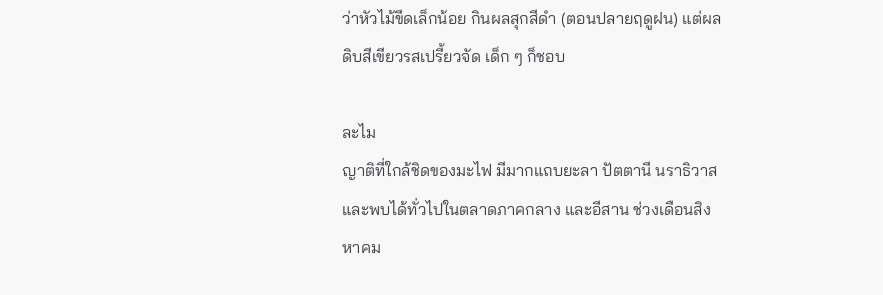ว่าหัวไม้ขีดเล็กน้อย กินผลสุกสีดำ (ตอนปลายฤดูฝน) แต่ผลดิบสีเขียวรสเปรี้ยวจัด เด็ก ๆ ก็ชอบ

ละไม
ญาติที่ใกล้ชิดของมะไฟ มีมากแถบยะลา ปัตตานี นราธิวาส และพบได้ทั่วไปในตลาดภาคกลาง และอีสาน ช่วงเดือนสิงหาคม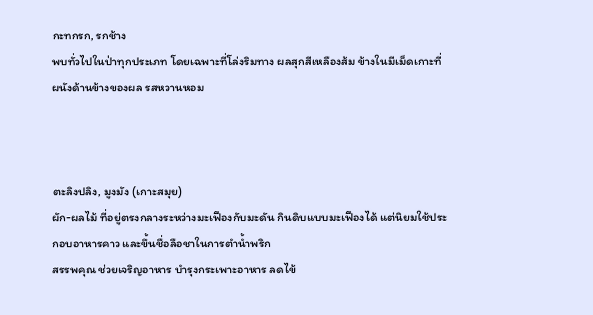กะทกรก, รกช้าง
พบทั่วไปในป่าทุกประเภท โดยเฉพาะที่โล่งริมทาง ผลสุกสีเหลืองส้ม ข้างในมีเม็ดเกาะที่ผนังด้านข้างของผล รสหวานหอม



ตะลิงปลิง, มูงมัง (เกาะสมุย)
ผัก-ผลไม้ ที่อยู่ตรงกลางระหว่างมะเฟืองกับมะดัน กินดิบแบบมะเฟืองได้ แต่นิยมใช้ประกอบอาหารคาว และขึ้นชื่อลือชาในการตำน้ำพริก
สรรพคุณ ช่วยเจริญอาหาร บำรุงกระเพาะอาหาร ลดไข้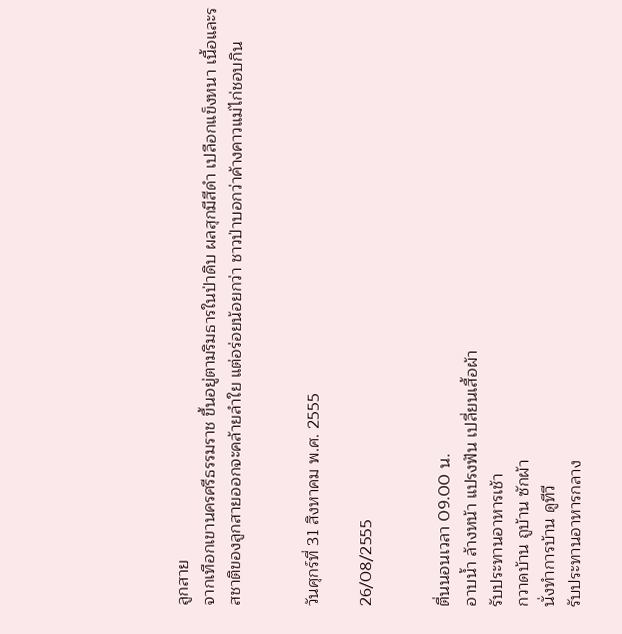ลูกสาย
จากเทือกเขานครศรีธรรมราช ขึ้นอยู่ตามริมธารในป่าดิบ ผลสุกมีสีดำ เปลือกแข็งหนา เนื้อและรสชาติของลูกสายออกจะคล้ายลำใย แต่อร่อยน้อยกว่า ชาวป่าบอกว่าค้างคาวแม่ไก่ชอบกิน


วันศุกร์ที่ 31 สิงหาคม พ.ศ. 2555

26/08/2555


ตื่นนอนเวลา 09.00 น.
อาบน้ำ ล้างหน้า แปรงฟัน เปลี่ยนเสื้อผ้า
รับประทานอาหารเช้า
กวาดบ้าน ถูบ้าน ซักผ้า
นั่งทำการบ้าน ดูทีวี
รับประทานอาหารกลาง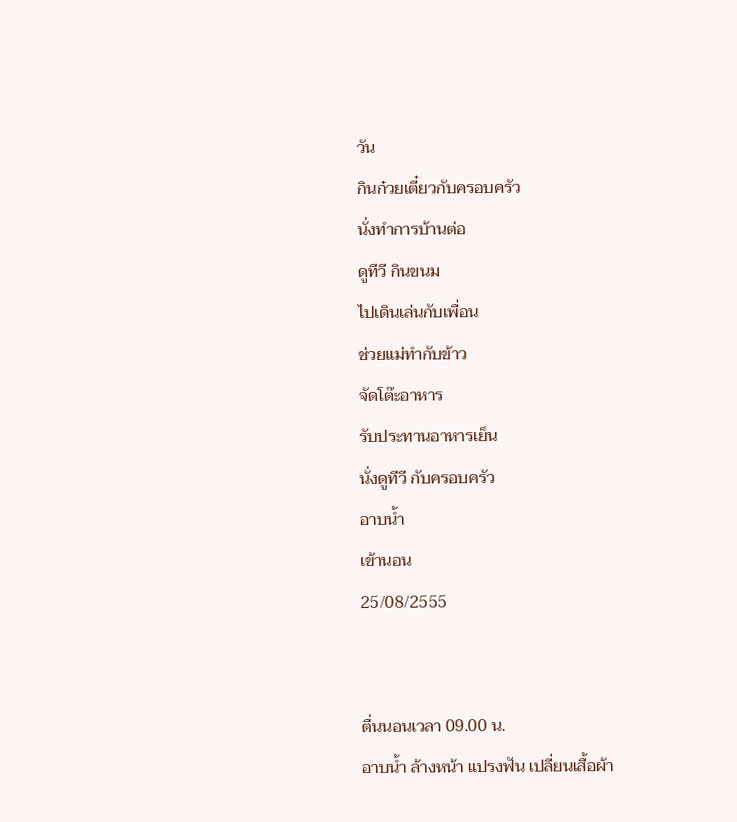วัน
กินก๋วยเตี๋ยวกับครอบครัว
นั่งทำการบ้านต่อ
ดูทีวี กินขนม
ไปเดินเล่นกับเพื่อน
ช่วยแม่ทำกับข้าว
จัดโต๊ะอาหาร
รับประทานอาหารเย็น
นั่งดูทีวี กับครอบครัว
อาบน้ำ
เข้านอน
25/08/2555


ตื่นนอนเวลา 09.00 น.
อาบน้ำ ล้างหน้า แปรงฟัน เปลี่ยนเสื้อผ้า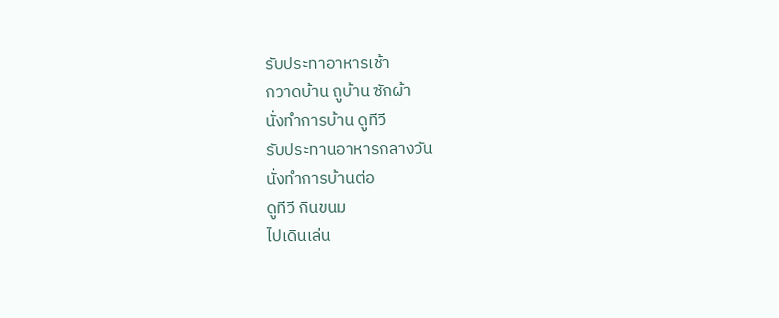รับประทาอาหารเช้า
กวาดบ้าน ถูบ้าน ซักผ้า
นั่งทำการบ้าน ดูทีวี
รับประทานอาหารกลางวัน
นั่งทำการบ้านต่อ
ดูทีวี กินขนม
ไปเดินเล่น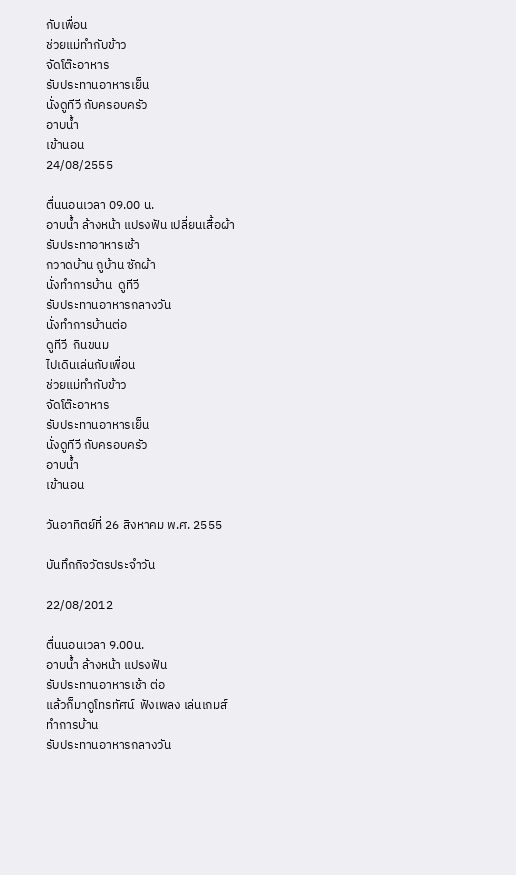กับเพื่อน
ช่วยแม่ทำกับข้าว
จัดโต๊ะอาหาร
รับประทานอาหารเย็น
นั่งดูทีวี กับครอบครัว
อาบน้ำ
เข้านอน
24/08/2555

ตื่นนอนเวลา 09.00 น.
อาบน้ำ ล้างหน้า แปรงฟัน เปลี่ยนเสื้อผ้า
รับประทาอาหารเช้า
กวาดบ้าน ถูบ้าน ซักผ้า
นั่งทำการบ้าน  ดูทีวี
รับประทานอาหารกลางวัน
นั่งทำการบ้านต่อ
ดูทีวี  กินขนม
ไปเดินเล่นกับเพื่อน
ช่วยแม่ทำกับข้าว
จัดโต๊ะอาหาร
รับประทานอาหารเย็น
นั่งดูทีวี กับครอบครัว
อาบน้ำ
เข้านอน

วันอาทิตย์ที่ 26 สิงหาคม พ.ศ. 2555

บันทึกกิจวัตรประจำวัน

22/08/2012

ตื่นนอนเวลา 9.00น.
อาบน้ำ ล้างหน้า แปรงฟัน
รับประทานอาหารเช้า ต่อ
แล้วก็มาดูโทรทัศน์  ฟังเพลง เล่นเกมส์
ทำการบ้าน
รับประทานอาหารกลางวัน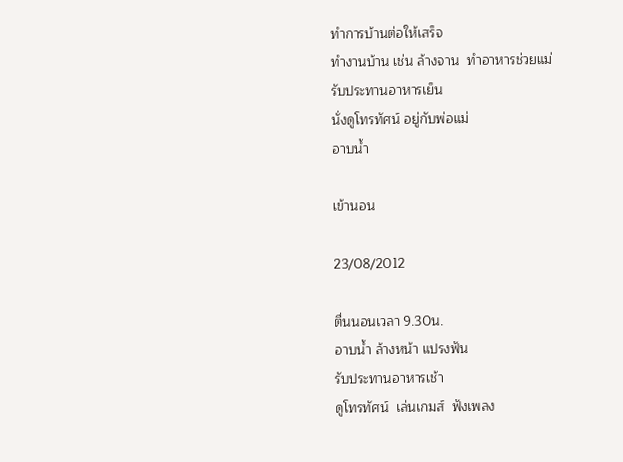ทำการบ้านต่อให้เสร็จ
ทำงานบ้าน เช่น ล้างจาน  ทำอาหารช่วยแม่
รับประทานอาหารเย็น
นั่งดูโทรทัศน์ อยู่กับพ่อแม่
อาบน้ำ

เข้านอน

23/08/2012

ตื่นนอนเวลา 9.30น.
อาบน้ำ ล้างหน้า แปรงฟัน
รับประทานอาหารเช้า
ดูโทรทัศน์  เล่นเกมส์  ฟังเพลง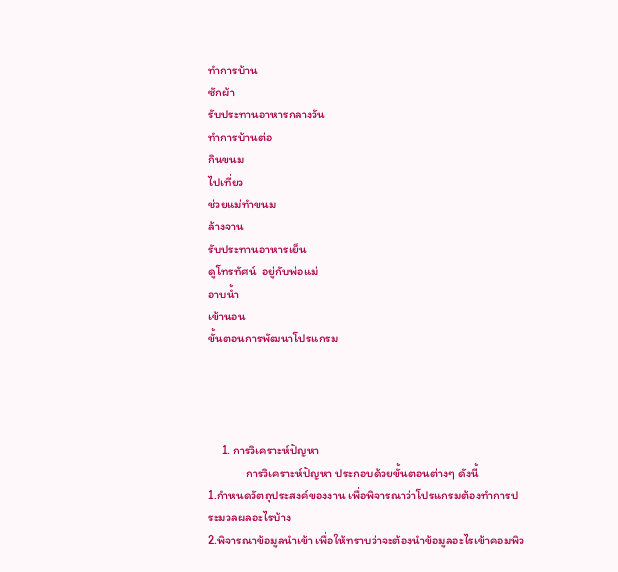ทำการบ้าน
ซักผ้า
รับประทานอาหารกลางวัน
ทำการบ้านต่อ
กินขนม
ไปเที่ยว
ช่วยแม่ทำขนม
ล้างจาน
รับประทานอาหารเย็น
ดูโทรทัศน์  อยู่กับพ่อแม่
อาบน้ำ
เข้านอน
ขั้นตอนการพัฒนาโปรแกรม




     1. การวิเคราะห์ปัญหา
              การวิเคราะห์ปัญหา ประกอบด้วยขั้นตอนต่างๆ ดังนี้
1.กำหนดวัตถุประสงค์ของงาน เพื่อพิจารณาว่าโปรแกรมต้องทำการประมวลผลอะไรบ้าง
2.พิจารณาข้อมูลนำเข้า เพื่อให้ทราบว่าจะต้องนำข้อมูลอะไรเข้าคอมพิว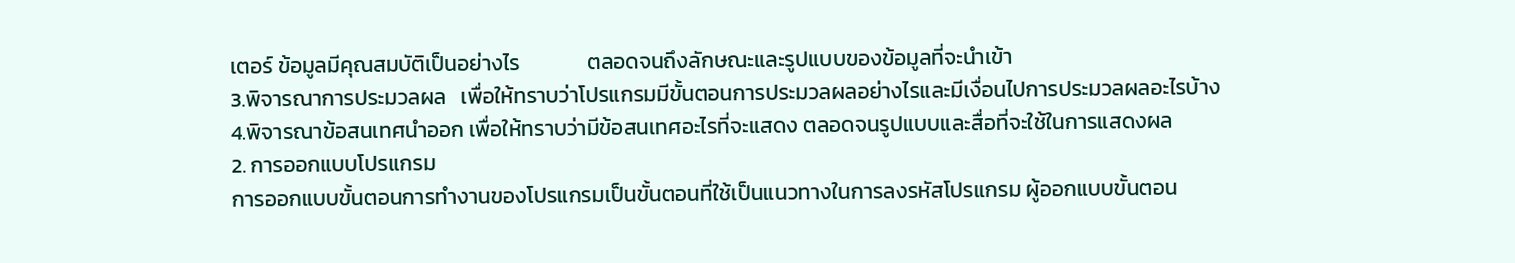เตอร์ ข้อมูลมีคุณสมบัติเป็นอย่างไร              ตลอดจนถึงลักษณะและรูปแบบของข้อมูลที่จะนำเข้า
3.พิจารณาการประมวลผล   เพื่อให้ทราบว่าโปรแกรมมีขั้นตอนการประมวลผลอย่างไรและมีเงื่อนไปการประมวลผลอะไรบ้าง
4.พิจารณาข้อสนเทศนำออก เพื่อให้ทราบว่ามีข้อสนเทศอะไรที่จะแสดง ตลอดจนรูปแบบและสื่อที่จะใช้ในการแสดงผล
2. การออกแบบโปรแกรม
การออกแบบขั้นตอนการทำงานของโปรแกรมเป็นขั้นตอนที่ใช้เป็นแนวทางในการลงรหัสโปรแกรม ผู้ออกแบบขั้นตอน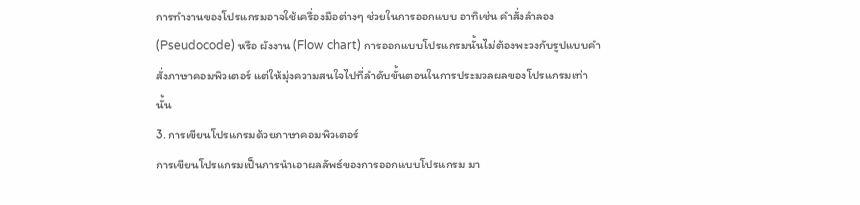การทำงานของโปรแกรมอาจใช้เครื่องมือต่างๆ ช่วยในการออกแบบ อาทิเช่น คำสั่งลำลอง (Pseudocode) หรือ ผังงาน (Flow chart) การออกแบบโปรแกรมนั้นไม่ต้องพะวงกับรูปแบบคำสั่งภาษาคอมพิวเตอร์ แต่ให้มุ่งความสนใจไปที่ลำดับขั้นตอนในการประมวลผลของโปรแกรมเท่านั้น
3. การเขียนโปรแกรมด้วยภาษาคอมพิวเตอร์
การเขียนโปรแกรมเป็นการนำเอาผลลัพธ์ของการออกแบบโปรแกรม มา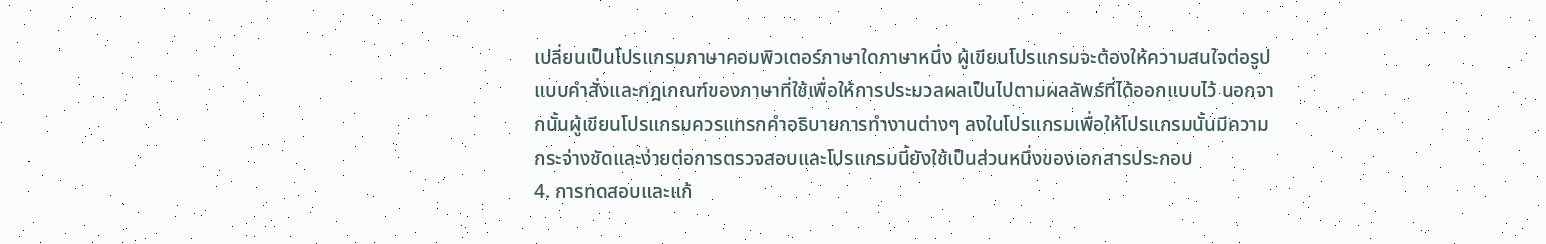เปลี่ยนเป็นโปรแกรมภาษาคอมพิวเตอร์ภาษาใดภาษาหนึ่ง ผู้เขียนโปรแกรมจะต้องให้ความสนใจต่อรูปแบบคำสั่งและกฎเกณฑ์ของภาษาที่ใช้เพื่อให้การประมวลผลเป็นไปตามผลลัพธ์ที่ได้ออกแบบไว้ นอกจากนั้นผู้เขียนโปรแกรมควรแทรกคำอธิบายการทำงานต่างๆ ลงในโปรแกรมเพื่อให้โปรแกรมนั้นมีความกระจ่างชัดและง่ายต่อการตรวจสอบและโปรแกรมนี้ยังใช้เป็นส่วนหนึ่งของเอกสารประกอบ
4. การทดสอบและแก้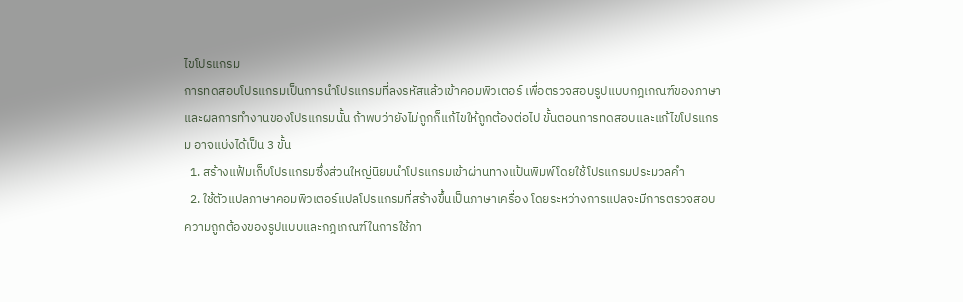ไขโปรแกรม
การทดสอบโปรแกรมเป็นการนำโปรแกรมที่ลงรหัสแล้วเข้าคอมพิวเตอร์ เพื่อตรวจสอบรูปแบบกฎเกณฑ์ของภาษา และผลการทำงานของโปรแกรมนั้น ถ้าพบว่ายังไม่ถูกก็แก้ไขให้ถูกต้องต่อไป ขั้นตอนการทดสอบและแก้ไขโปรแกรม อาจแบ่งได้เป็น 3 ขั้น
  1. สร้างแฟ้มเก็บโปรแกรมซึ่งส่วนใหญ่นิยมนำโปรแกรมเข้าผ่านทางแป้นพิมพ์โดยใช้โปรแกรมประมวลคำ
  2. ใช้ตัวแปลภาษาคอมพิวเตอร์แปลโปรแกรมที่สร้างขึ้นเป็นภาษาเครื่อง โดยระหว่างการแปลจะมีการตรวจสอบความถูกต้องของรูปแบบและกฎเกณฑ์ในการใช้ภา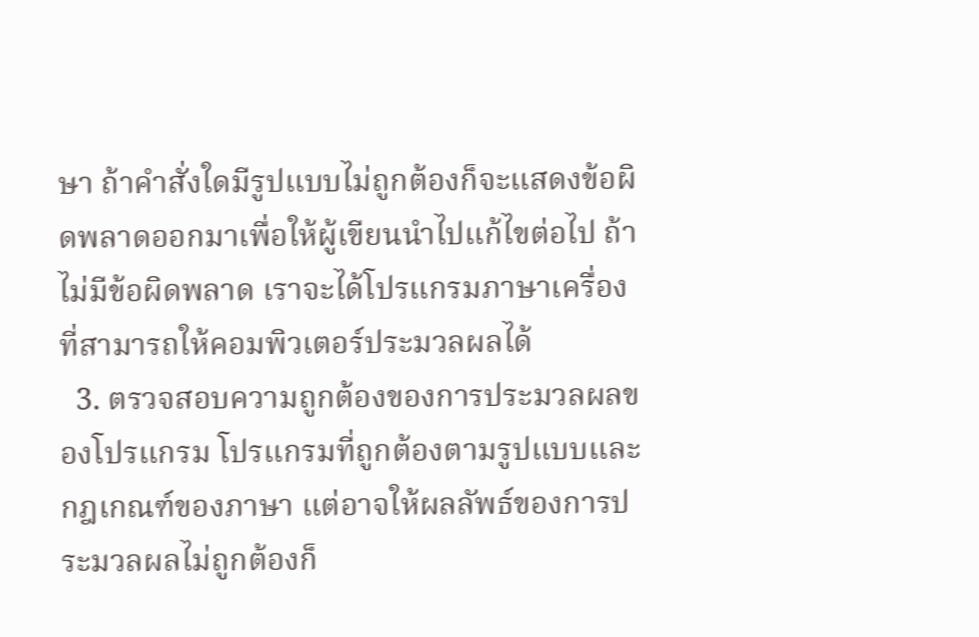ษา ถ้าคำสั่งใดมีรูปแบบไม่ถูกต้องก็จะแสดงข้อผิดพลาดออกมาเพื่อให้ผู้เขียนนำไปแก้ไขต่อไป ถ้าไม่มีข้อผิดพลาด เราจะได้โปรแกรมภาษาเครื่องที่สามารถให้คอมพิวเตอร์ประมวลผลได้
  3. ตรวจสอบความถูกต้องของการประมวลผลของโปรแกรม โปรแกรมที่ถูกต้องตามรูปแบบและกฎเกณฑ์ของภาษา แต่อาจให้ผลลัพธ์ของการประมวลผลไม่ถูกต้องก็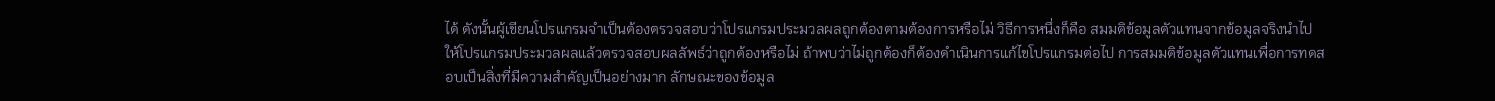ได้ ดังนั้นผู้เขียนโปรแกรมจำเป็นต้องตรวจสอบว่าโปรแกรมประมวลผลถูกต้องตามต้องการหรือไม่ วิธีการหนึ่งก็คือ สมมติข้อมูลตัวแทนจากข้อมูลจริงนำไปให้โปรแกรมประมวลผลแล้วตรวจสอบผลลัพธ์ว่าถูกต้องหรือไม่ ถ้าพบว่าไม่ถูกต้องก็ต้องดำเนินการแก้ไขโปรแกรมต่อไป การสมมติข้อมูลตัวแทนเพื่อการทดสอบเป็นสิ่งที่มีความสำคัญเป็นอย่างมาก ลักษณะของข้อมูล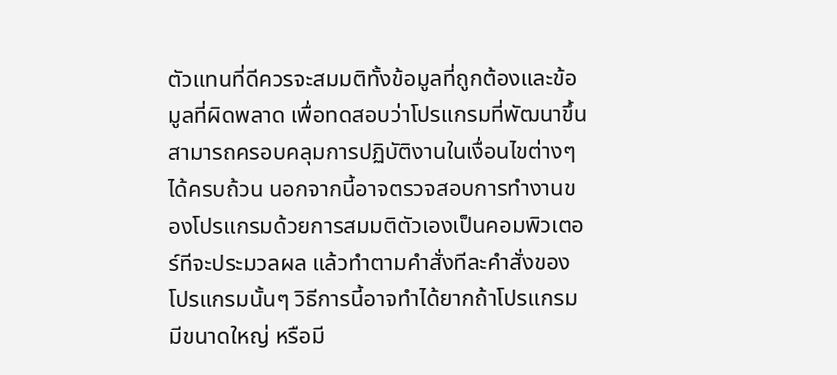ตัวแทนที่ดีควรจะสมมติทั้งข้อมูลที่ถูกต้องและข้อมูลที่ผิดพลาด เพื่อทดสอบว่าโปรแกรมที่พัฒนาขึ้นสามารถครอบคลุมการปฏิบัติงานในเงื่อนไขต่างๆ ได้ครบถ้วน นอกจากนี้อาจตรวจสอบการทำงานของโปรแกรมด้วยการสมมติตัวเองเป็นคอมพิวเตอร์ทีจะประมวลผล แล้วทำตามคำสั่งทีละคำสั่งของโปรแกรมนั้นๆ วิธีการนี้อาจทำได้ยากถ้าโปรแกรมมีขนาดใหญ่ หรือมี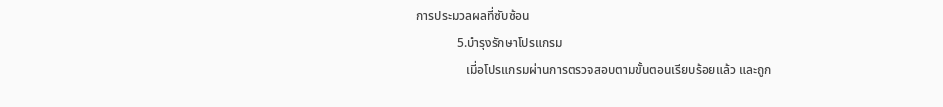การประมวลผลที่ซับซ้อน
             5.บำรุงรักษาโปรแกรม
                เมี่อโปรแกรมผ่านการตรวจสอบตามขั้นตอนเรียบร้อยแล้ว และถูก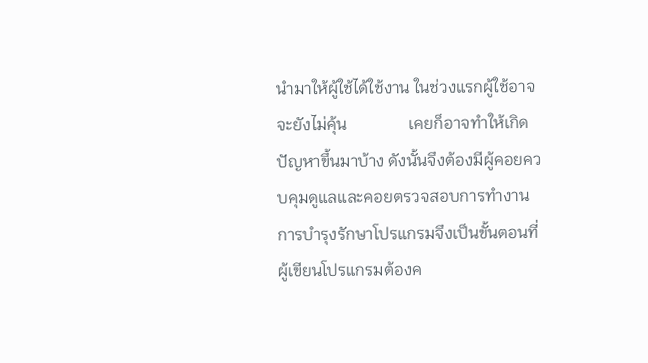นำมาให้ผู้ใช้ได้ใช้งาน ในช่วงแรกผู้ใช้อาจจะยังไม่คุ้น               เคยก็อาจทำให้เกิดปัญหาขึ้นมาบ้าง ดังนั้นจึงต้องมีผู้คอยควบคุมดูแลและคอยตรวจสอบการทำงาน การบำรุงรักษาโปรแกรมจึงเป็นขั้นตอนที่ผู้เขียนโปรแกรมต้องค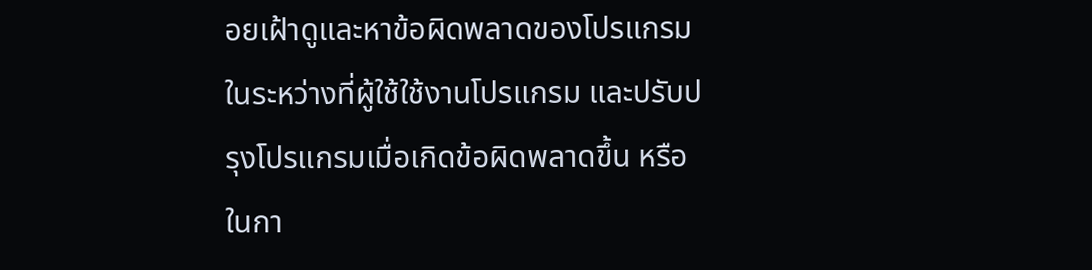อยเฝ้าดูและหาข้อผิดพลาดของโปรแกรมในระหว่างที่ผู้ใช้ใช้งานโปรแกรม และปรับปรุงโปรแกรมเมื่อเกิดข้อผิดพลาดขึ้น หรือในกา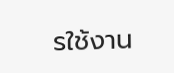รใช้งาน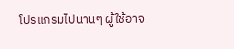โปรแกรมไปนานๆ ผู้ใช้อาจ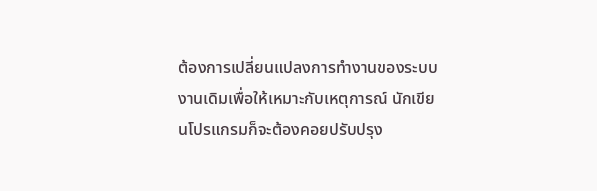ต้องการเปลี่ยนแปลงการทำงานของระบบงานเดิมเพื่อให้เหมาะกับเหตุการณ์ นักเขียนโปรแกรมก็จะต้องคอยปรับปรุง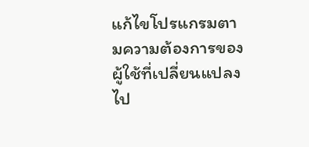แก้ไขโปรแกรมตามความต้องการของผู้ใช้ที่เปลี่ยนแปลงไป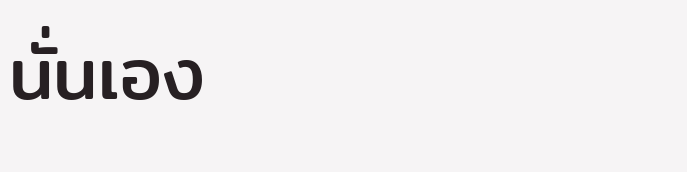นั่นเอง